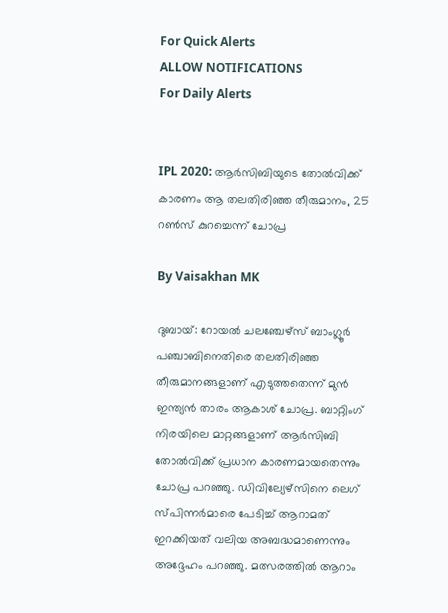For Quick Alerts
ALLOW NOTIFICATIONS
For Daily Alerts


IPL 2020: ആര്‍സിബിയുടെ തോല്‍വിക്ക് കാരണം ആ തലതിരിഞ്ഞ തീരുമാനം, 25 റണ്‍സ് കുറച്ചെന്ന് ചോപ്ര

By Vaisakhan MK

ദുബായ്: റോയല്‍ ചലഞ്ചേഴ്‌സ് ബാംഗ്ലൂര്‍ പഞ്ചാബിനെതിരെ തലതിരിഞ്ഞ തീരുമാനങ്ങളാണ് എടുത്തതെന്ന് മുന്‍ ഇന്ത്യന്‍ താരം ആകാശ് ചോപ്ര. ബാറ്റിംഗ് നിരയിലെ മാറ്റങ്ങളാണ് ആര്‍സിബി തോല്‍വിക്ക് പ്രധാന കാരണമായതെന്നും ചോപ്ര പറഞ്ഞു. ഡിവില്യേഴ്‌സിനെ ലെഗ് സ്പിന്നര്‍മാരെ പേടിച്ച് ആറാമത് ഇറക്കിയത് വലിയ അബദ്ധമാണെന്നും അദ്ദേഹം പറഞ്ഞു. മത്സരത്തില്‍ ആറാം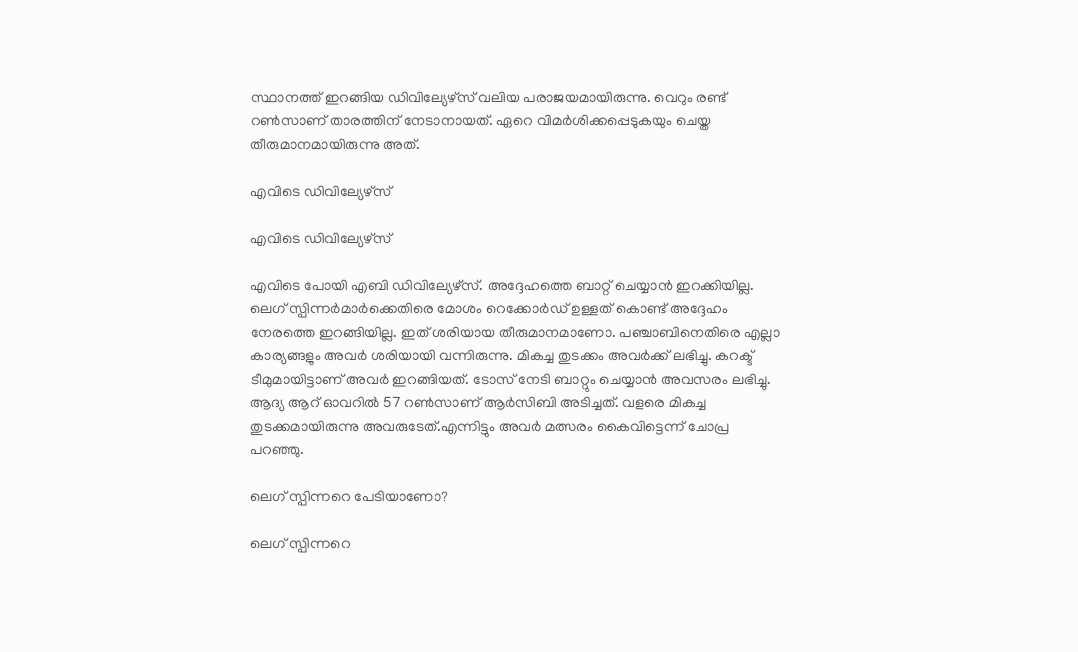സ്ഥാനത്ത് ഇറങ്ങിയ ഡിവില്യേഴ്‌സ് വലിയ പരാജയമായിരുന്നു. വെറും രണ്ട് റണ്‍സാണ് താരത്തിന് നേടാനായത്. ഏറെ വിമര്‍ശിക്കപ്പെടുകയും ചെയ്ത തീരുമാനമായിരുന്നു അത്.

എവിടെ ഡിവില്യേഴ്‌സ്

എവിടെ ഡിവില്യേഴ്‌സ്

എവിടെ പോയി എബി ഡിവില്യേഴ്‌സ്. അദ്ദേഹത്തെ ബാറ്റ് ചെയ്യാന്‍ ഇറക്കിയില്ല. ലെഗ് സ്പിന്നര്‍മാര്‍ക്കെതിരെ മോശം റെക്കോര്‍ഡ് ഉള്ളത് കൊണ്ട് അദ്ദേഹം നേരത്തെ ഇറങ്ങിയില്ല. ഇത് ശരിയായ തീരുമാനമാണോ. പഞ്ചാബിനെതിരെ എല്ലാ കാര്യങ്ങളും അവര്‍ ശരിയായി വന്നിരുന്നു. മികച്ച തുടക്കം അവര്‍ക്ക് ലഭിച്ചു. കറക്ട് ടീമുമായിട്ടാണ് അവര്‍ ഇറങ്ങിയത്. ടോസ് നേടി ബാറ്റും ചെയ്യാന്‍ അവസരം ലഭിച്ചു. ആദ്യ ആറ് ഓവറില്‍ 57 റണ്‍സാണ് ആര്‍സിബി അടിച്ചത്. വളരെ മികച്ച തുടക്കമായിരുന്നു അവരുടേത്.എന്നിട്ടും അവര്‍ മത്സരം കൈവിട്ടെന്ന് ചോപ്ര പറഞ്ഞു.

ലെഗ് സ്പിന്നറെ പേടിയാണോ?

ലെഗ് സ്പിന്നറെ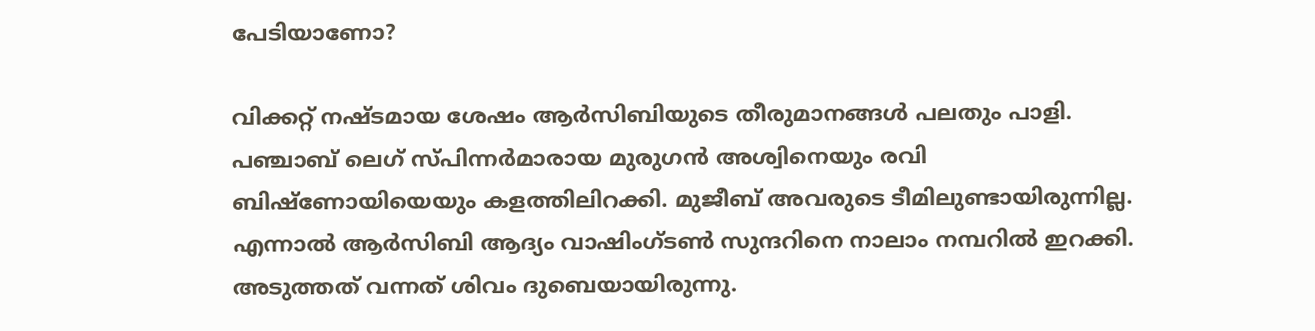പേടിയാണോ?

വിക്കറ്റ് നഷ്ടമായ ശേഷം ആര്‍സിബിയുടെ തീരുമാനങ്ങള്‍ പലതും പാളി. പഞ്ചാബ് ലെഗ് സ്പിന്നര്‍മാരായ മുരുഗന്‍ അശ്വിനെയും രവി ബിഷ്‌ണോയിയെയും കളത്തിലിറക്കി. മുജീബ് അവരുടെ ടീമിലുണ്ടായിരുന്നില്ല. എന്നാല്‍ ആര്‍സിബി ആദ്യം വാഷിംഗ്ടണ്‍ സുന്ദറിനെ നാലാം നമ്പറില്‍ ഇറക്കി. അടുത്തത് വന്നത് ശിവം ദുബെയായിരുന്നു.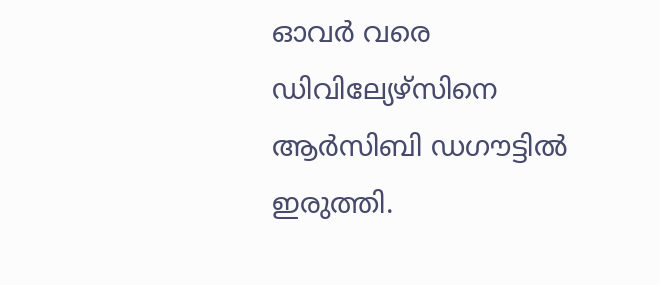ഓവര്‍ വരെ ഡിവില്യേഴ്‌സിനെ ആര്‍സിബി ഡഗൗട്ടില്‍ ഇരുത്തി.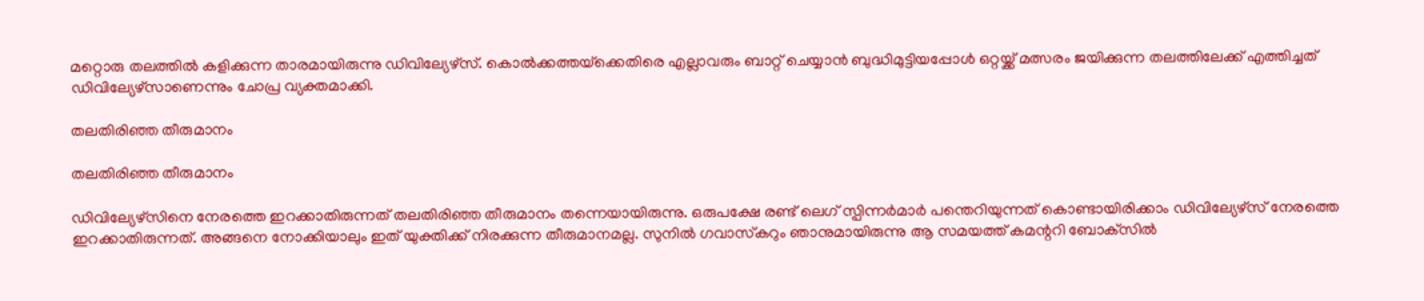മറ്റൊരു തലത്തില്‍ കളിക്കുന്ന താരമായിരുന്നു ഡിവില്യേഴ്‌സ്. കൊല്‍ക്കത്തയ്‌ക്കെതിരെ എല്ലാവരും ബാറ്റ് ചെയ്യാന്‍ ബുദ്ധിമുട്ടിയപ്പോള്‍ ഒറ്റയ്ക്ക് മത്സരം ജയിക്കുന്ന തലത്തിലേക്ക് എത്തിച്ചത് ഡിവില്യേഴ്‌സാണെന്നും ചോപ്ര വ്യക്തമാക്കി.

തലതിരിഞ്ഞ തീരുമാനം

തലതിരിഞ്ഞ തീരുമാനം

ഡിവില്യേഴ്‌സിനെ നേരത്തെ ഇറക്കാതിരുന്നത് തലതിരിഞ്ഞ തീരുമാനം തന്നെയായിരുന്നു. ഒരുപക്ഷേ രണ്ട് ലെഗ് സ്പിന്നര്‍മാര്‍ പന്തെറിയുന്നത് കൊണ്ടായിരിക്കാം ഡിവില്യേഴ്‌സ് നേരത്തെ ഇറക്കാതിരുന്നത്. അങ്ങനെ നോക്കിയാലും ഇത് യുക്തിക്ക് നിരക്കുന്ന തീരുമാനമല്ല. സുനില്‍ ഗവാസ്‌കറും ഞാനുമായിരുന്നു ആ സമയത്ത് കമന്ററി ബോക്‌സില്‍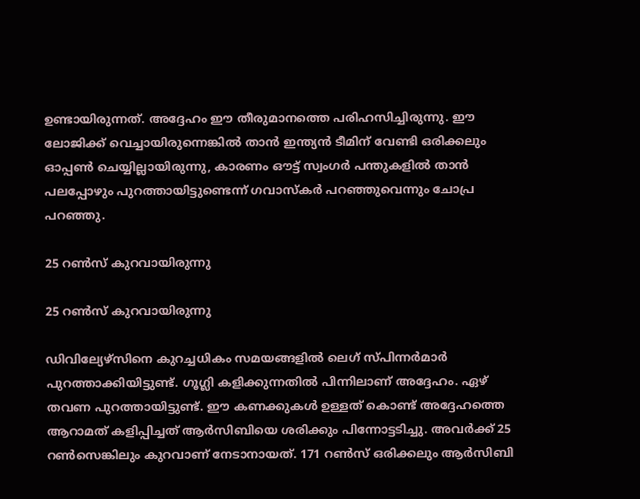ഉണ്ടായിരുന്നത്. അദ്ദേഹം ഈ തീരുമാനത്തെ പരിഹസിച്ചിരുന്നു. ഈ ലോജിക്ക് വെച്ചായിരുന്നെങ്കില്‍ താന്‍ ഇന്ത്യന്‍ ടീമിന് വേണ്ടി ഒരിക്കലും ഓപ്പണ്‍ ചെയ്യില്ലായിരുന്നു, കാരണം ഔട്ട് സ്വംഗര്‍ പന്തുകളില്‍ താന്‍ പലപ്പോഴും പുറത്തായിട്ടുണ്ടെന്ന് ഗവാസ്‌കര്‍ പറഞ്ഞുവെന്നും ചോപ്ര പറഞ്ഞു.

25 റണ്‍സ് കുറവായിരുന്നു

25 റണ്‍സ് കുറവായിരുന്നു

ഡിവില്യേഴ്‌സിനെ കുറച്ചധികം സമയങ്ങളില്‍ ലെഗ് സ്പിന്നര്‍മാര്‍ പുറത്താക്കിയിട്ടുണ്ട്. ഗൂഗ്ലി കളിക്കുന്നതില്‍ പിന്നിലാണ് അദ്ദേഹം. ഏഴ് തവണ പുറത്തായിട്ടുണ്ട്. ഈ കണക്കുകള്‍ ഉള്ളത് കൊണ്ട് അദ്ദേഹത്തെ ആറാമത് കളിപ്പിച്ചത് ആര്‍സിബിയെ ശരിക്കും പിന്നോട്ടടിച്ചു. അവര്‍ക്ക് 25 റണ്‍സെങ്കിലും കുറവാണ് നേടാനായത്. 171 റണ്‍സ് ഒരിക്കലും ആര്‍സിബി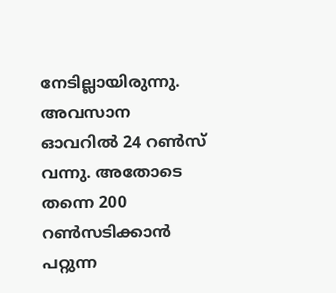നേടില്ലായിരുന്നു. അവസാന ഓവറില്‍ 24 റണ്‍സ് വന്നു. അതോടെ തന്നെ 200 റണ്‍സടിക്കാന്‍ പറ്റുന്ന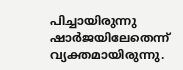പിച്ചായിരുന്നു ഷാര്‍ജയിലേതെന്ന് വ്യക്തമായിരുന്നു.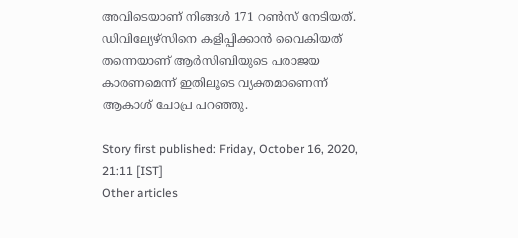അവിടെയാണ് നിങ്ങള്‍ 171 റണ്‍സ് നേടിയത്. ഡിവില്യേഴ്‌സിനെ കളിപ്പിക്കാന്‍ വൈകിയത് തന്നെയാണ് ആര്‍സിബിയുടെ പരാജയ കാരണമെന്ന് ഇതിലൂടെ വ്യക്തമാണെന്ന് ആകാശ് ചോപ്ര പറഞ്ഞു.

Story first published: Friday, October 16, 2020, 21:11 [IST]
Other articles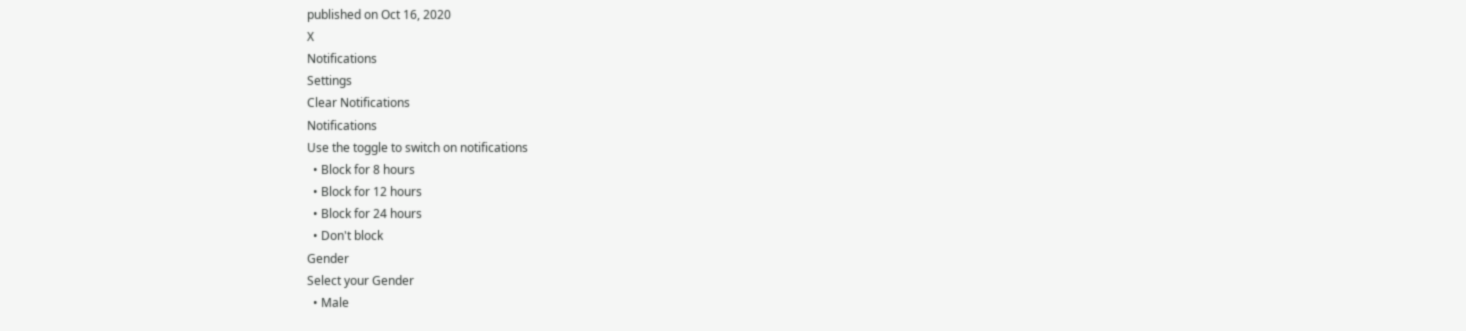published on Oct 16, 2020
X
Notifications
Settings
Clear Notifications
Notifications
Use the toggle to switch on notifications
  • Block for 8 hours
  • Block for 12 hours
  • Block for 24 hours
  • Don't block
Gender
Select your Gender
  • Male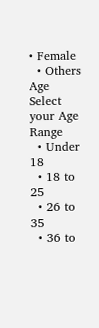• Female
  • Others
Age
Select your Age Range
  • Under 18
  • 18 to 25
  • 26 to 35
  • 36 to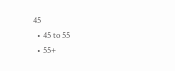45
  • 45 to 55
  • 55+